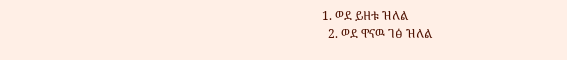1. ወደ ይዘቱ ዝለል
  2. ወደ ዋናዉ ገፅ ዝለል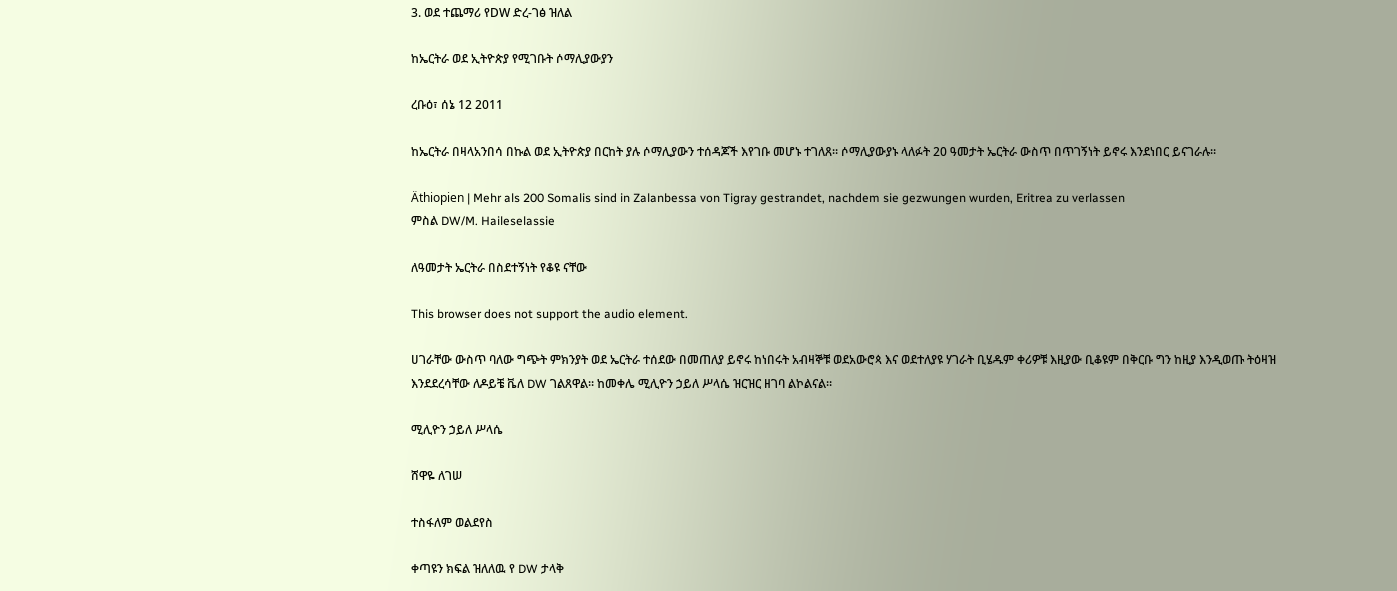3. ወደ ተጨማሪ የDW ድረ-ገፅ ዝለል

ከኤርትራ ወደ ኢትዮጵያ የሚገቡት ሶማሊያውያን

ረቡዕ፣ ሰኔ 12 2011

ከኤርትራ በዛላአንበሳ በኩል ወደ ኢትዮጵያ በርከት ያሉ ሶማሊያውን ተሰዳጆች እየገቡ መሆኑ ተገለጸ። ሶማሊያውያኑ ላለፉት 20 ዓመታት ኤርትራ ውስጥ በጥገኝነት ይኖሩ እንደነበር ይናገራሉ።

Äthiopien | Mehr als 200 Somalis sind in Zalanbessa von Tigray gestrandet, nachdem sie gezwungen wurden, Eritrea zu verlassen
ምስል DW/M. Haileselassie

ለዓመታት ኤርትራ በስደተኝነት የቆዩ ናቸው

This browser does not support the audio element.

ሀገራቸው ውስጥ ባለው ግጭት ምክንያት ወደ ኤርትራ ተሰደው በመጠለያ ይኖሩ ከነበሩት አብዛኞቹ ወደአውሮጳ እና ወደተለያዩ ሃገራት ቢሄዱም ቀሪዎቹ እዚያው ቢቆዩም በቅርቡ ግን ከዚያ እንዲወጡ ትዕዛዝ እንደደረሳቸው ለዶይቼ ቬለ DW ገልጸዋል። ከመቀሌ ሚሊዮን ኃይለ ሥላሴ ዝርዝር ዘገባ ልኮልናል።

ሚሊዮን ኃይለ ሥላሴ

ሸዋዬ ለገሠ

ተስፋለም ወልደየስ

ቀጣዩን ክፍል ዝለለዉ የ DW ታላቅ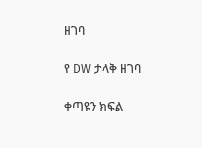ዘገባ

የ DW ታላቅ ዘገባ

ቀጣዩን ክፍል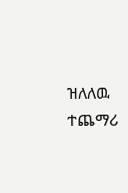ዝለለዉ ተጨማሪ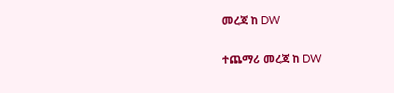መረጃ ከ DW

ተጨማሪ መረጃ ከ DW